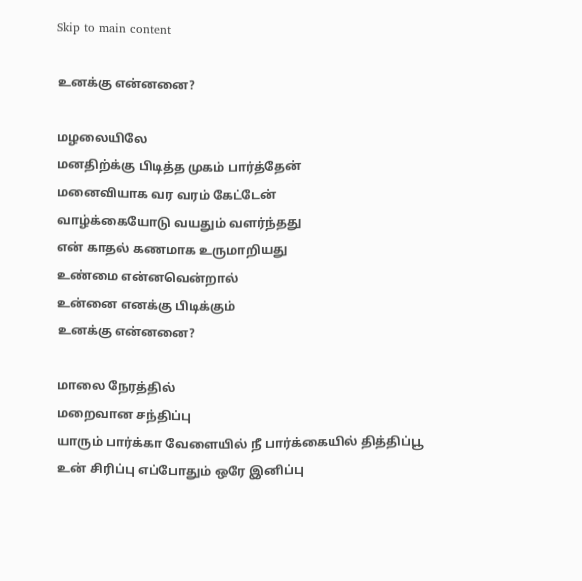Skip to main content

உனக்கு என்னனை?

மழலையிலே
மனதிற்க்கு பிடித்த முகம் பார்த்தேன்
மனைவியாக வர வரம் கேட்டேன்
வாழ்க்கையோடு வயதும் வளர்ந்தது
என் காதல் கணமாக உருமாறியது
உண்மை என்னவென்றால்
உன்னை எனக்கு பிடிக்கும்
உனக்கு என்னனை?

மாலை நேரத்தில்
மறைவான சந்திப்பு
யாரும் பார்க்கா வேளையில் நீ பார்க்கையில் தித்திப்பூ
உன் சிரிப்பு எப்போதும் ஒரே இனிப்பு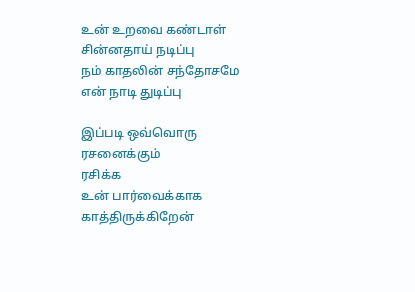உன் உறவை கண்டாள் சின்னதாய் நடிப்பு
நம் காதலின் சந்தோசமே என் நாடி துடிப்பு

இப்படி ஒவ்வொரு ரசனைக்கும்
ரசிக்க
உன் பார்வைக்காக காத்திருக்கிறேன்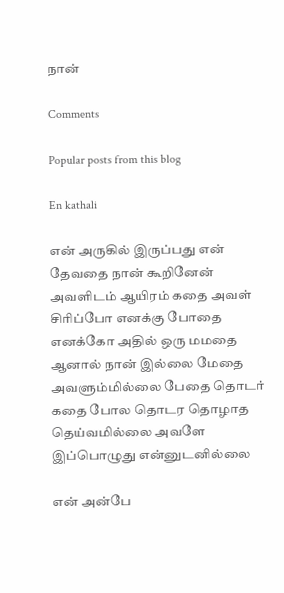நான்

Comments

Popular posts from this blog

En kathali

என் அருகில் இருப்பது என் தேவதை நான் கூறினேன் அவளிடம் ஆயிரம் கதை அவள் சிரிப்போ எனக்கு போதை எனக்கோ அதில் ஒரு மமதை ஆனால் நான் இல்லை மேதை அவளும்மில்லை பேதை தொடர் கதை போல தொடர தொழாத தெய்வமில்லை அவளே இப்பொழுது என்னுடனில்லை

என் அன்பே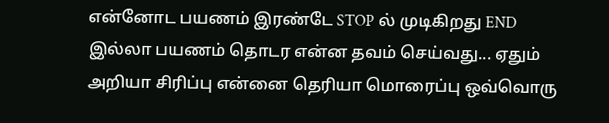என்னோட பயணம் இரண்டே STOP ல் முடிகிறது END இல்லா பயணம் தொடர என்ன தவம் செய்வது... ஏதும் அறியா சிரிப்பு என்னை தெரியா மொரைப்பு ஒவ்வொரு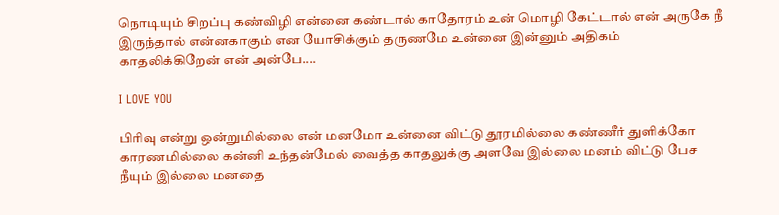நொடியும் சிறப்பு கண்விழி என்னை கண்டால் காதோரம் உன் மொழி கேட்டால் என் அருகே நீ இருந்தால் என்னகாகும் என யோசிக்கும் தருணமே உன்னை இன்னும் அதிகம் காதலிக்கிறேன் என் அன்பே....

I LOVE YOU

பிரிவு என்று ஒன்றுமில்லை என் மனமோ உன்னை விட்டு தூரமில்லை கண்ணீர் துளிக்கோ காரணமில்லை கன்னி உந்தன்மேல் வைத்த காதலுக்கு அளவே இல்லை மனம் விட்டு பேச நீயும் இல்லை மனதை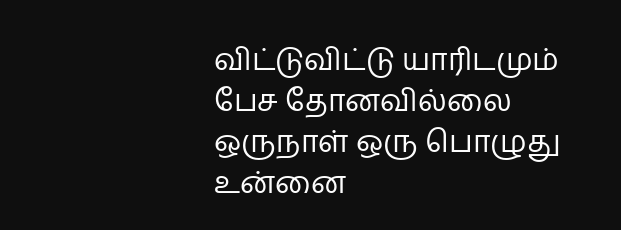விட்டுவிட்டு யாரிடமும் பேச தோனவில்லை ஒருநாள் ஒரு பொழுது உன்னை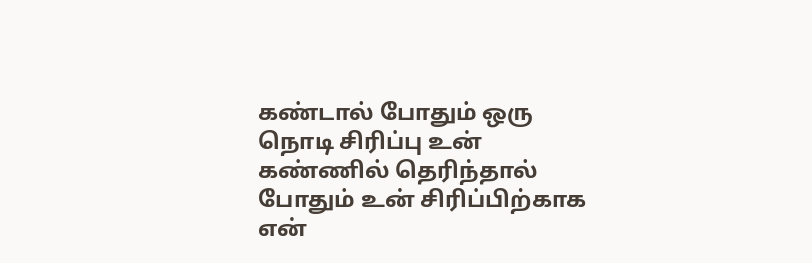கண்டால் போதும் ஒரு நொடி சிரிப்பு உன் கண்ணில் தெரிந்தால் போதும் உன் சிரிப்பிற்காக என்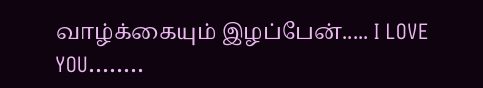வாழ்க்கையும் இழப்பேன்..... I LOVE YOU........